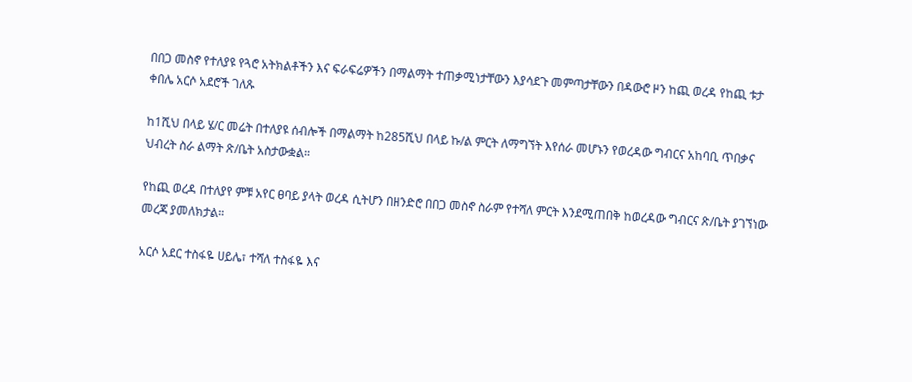በበጋ መስኖ የተለያዩ የጓሮ አትክልቶችን እና ፍራፍሬዎችን በማልማት ተጠቃሚነታቸውን እያሳደጉ መምጣታቸውን በዳውሮ ዞን ከጪ ወረዳ የከጪ ቱታ ቀበሌ አርሶ አደሮች ገለጹ

ከ1ሺህ በላይ ሄ/ር መሬት በተለያዩ ሰብሎች በማልማት ከ285ሺህ በላይ ኩ/ል ምርት ለማግኘት እየሰራ መሆኑን የወረዳው ግብርና አከባቢ ጥበቃና ህብረት ስራ ልማት ጽ/ቤት አስታውቋል።

የከጪ ወረዳ በተለያየ ምቹ አየር ፀባይ ያላት ወረዳ ሲትሆን በዘንድሮ በበጋ መስኖ ስራም የተሻለ ምርት እንደሚጠበቅ ከወረዳው ግብርና ጽ/ቤት ያገኘነው መረጃ ያመለክታል።

አርሶ አደር ተስፋዬ ሀይሌ፣ ተሻለ ተስፋዬ እና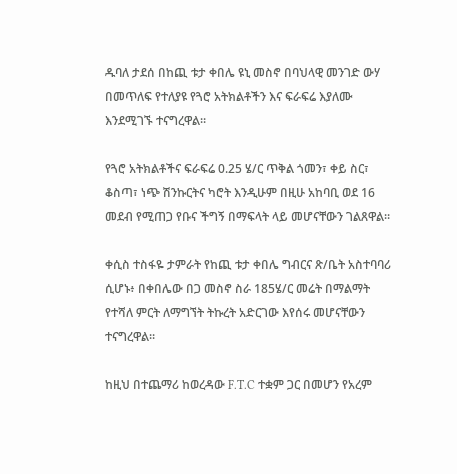ዱባለ ታደሰ በከጪ ቱታ ቀበሌ ዩኒ መስኖ በባህላዊ መንገድ ውሃ በመጥለፍ የተለያዩ የጓሮ አትክልቶችን እና ፍራፍሬ እያለሙ እንደሚገኙ ተናግረዋል።

የጓሮ አትክልቶችና ፍራፍሬ 0.25 ሄ/ር ጥቅል ጎመን፣ ቀይ ስር፣ ቆስጣ፣ ነጭ ሽንኩርትና ካሮት እንዲሁም በዚሁ አከባቢ ወደ 16 መደብ የሚጠጋ የቡና ችግኝ በማፍላት ላይ መሆናቸውን ገልጸዋል።

ቀሲስ ተስፋዬ ታምራት የከጪ ቱታ ቀበሌ ግብርና ጽ/ቤት አስተባባሪ ሲሆኑ፥ በቀበሌው በጋ መስኖ ስራ 185ሄ/ር መሬት በማልማት የተሻለ ምርት ለማግኘት ትኩረት አድርገው እየሰሩ መሆናቸውን ተናግረዋል።

ከዚህ በተጨማሪ ከወረዳው F.T.C ተቋም ጋር በመሆን የአረም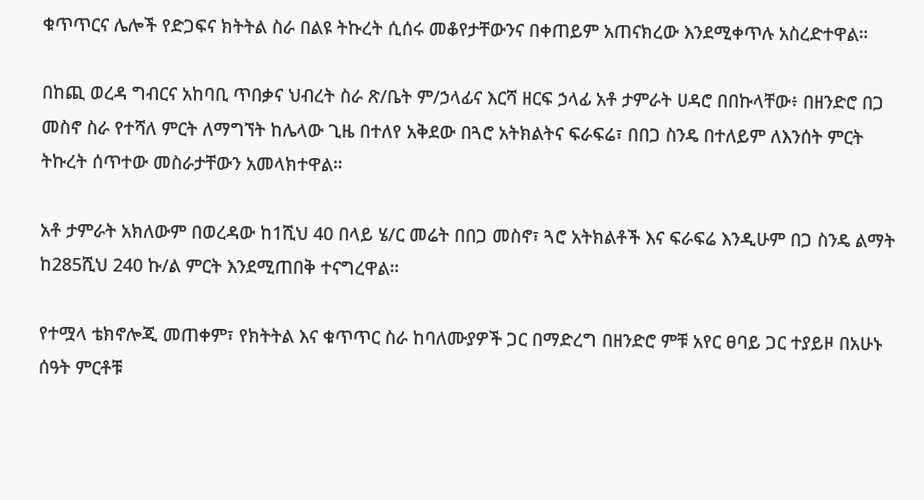ቁጥጥርና ሌሎች የድጋፍና ክትትል ስራ በልዩ ትኩረት ሲሰሩ መቆየታቸውንና በቀጠይም አጠናክረው እንደሚቀጥሉ አስረድተዋል።

በከጪ ወረዳ ግብርና አከባቢ ጥበቃና ህብረት ስራ ጽ/ቤት ም/ኃላፊና እርሻ ዘርፍ ኃላፊ አቶ ታምራት ሀዳሮ በበኩላቸው፥ በዘንድሮ በጋ መስኖ ስራ የተሻለ ምርት ለማግኘት ከሌላው ጊዜ በተለየ አቅደው በጓሮ አትክልትና ፍራፍሬ፣ በበጋ ስንዴ በተለይም ለእንሰት ምርት ትኩረት ሰጥተው መስራታቸውን አመላክተዋል።

አቶ ታምራት አክለውም በወረዳው ከ1ሺህ 40 በላይ ሄ/ር መሬት በበጋ መስኖ፣ ጓሮ አትክልቶች እና ፍራፍሬ እንዲሁም በጋ ስንዴ ልማት ከ285ሺህ 240 ኩ/ል ምርት እንደሚጠበቅ ተናግረዋል።

የተሟላ ቴክኖሎጂ መጠቀም፣ የክትትል እና ቁጥጥር ስራ ከባለሙያዎች ጋር በማድረግ በዘንድሮ ምቹ አየር ፀባይ ጋር ተያይዞ በአሁኑ ሰዓት ምርቶቹ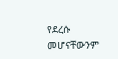የደረሱ መሆናቸውንም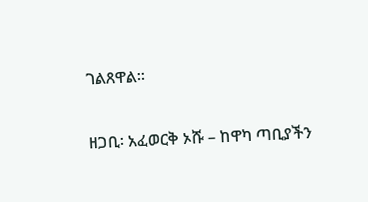ገልጸዋል።

ዘጋቢ፡ አፈወርቅ ኦሹ – ከዋካ ጣቢያችን